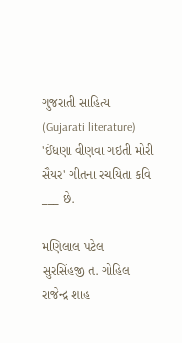ગુજરાતી સાહિત્ય (Gujarati literature)
'ઈંધણા વીણવા ગઇતી મોરી સૈયર' ગીતના રચયિતા કવિ ___ છે.

મણિલાલ પટેલ
સુરસિંહજી ત. ગોહિલ
રાજેન્દ્ર શાહ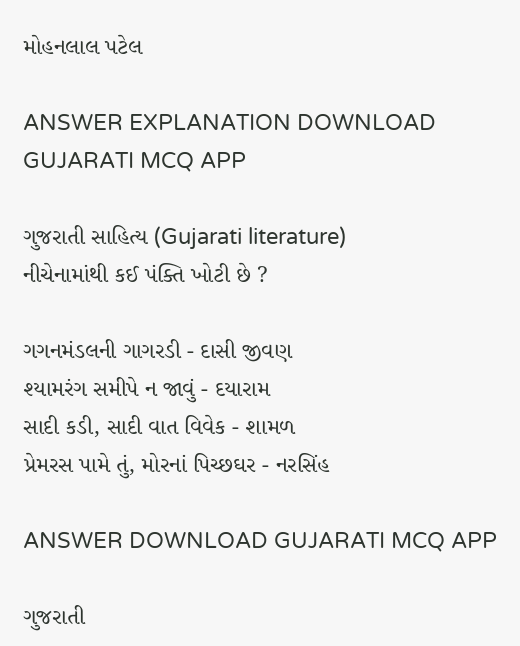મોહનલાલ પટેલ

ANSWER EXPLANATION DOWNLOAD GUJARATI MCQ APP

ગુજરાતી સાહિત્ય (Gujarati literature)
નીચેનામાંથી કઈ પંક્તિ ખોટી છે ?

ગગનમંડલની ગાગરડી - દાસી જીવણ
શ્યામરંગ સમીપે ન જાવું - દયારામ
સાદી કડી, સાદી વાત વિવેક - શામળ
પ્રેમરસ પામે તું, મોરનાં પિચ્છઘર - નરસિંહ

ANSWER DOWNLOAD GUJARATI MCQ APP

ગુજરાતી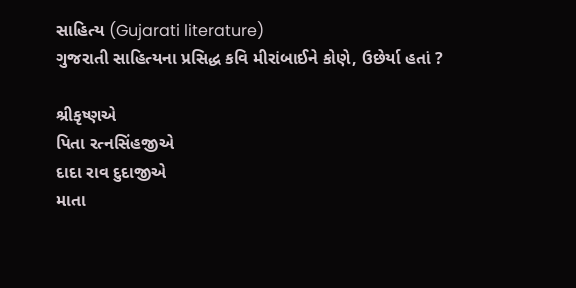સાહિત્ય (Gujarati literature)
ગુજરાતી સાહિત્યના પ્રસિદ્ધ કવિ મીરાંબાઈને કોણે, ઉછેર્યા હતાં ?

શ્રીકૃષ્ણએ
પિતા રત્નસિંહજીએ
દાદા રાવ દુદાજીએ
માતા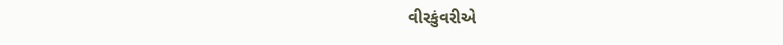વીરકુંવરીએ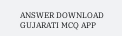ANSWER DOWNLOAD GUJARATI MCQ APP